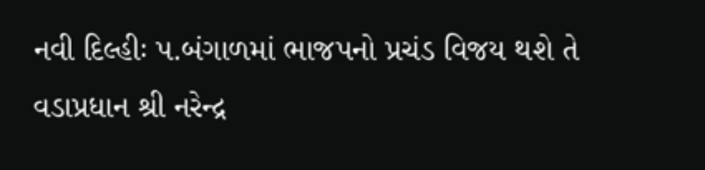નવી દિલ્હીઃ પ.બંગાળમાં ભાજપનો પ્રચંડ વિજય થશે તે વડાપ્રધાન શ્રી નરેન્દ્ર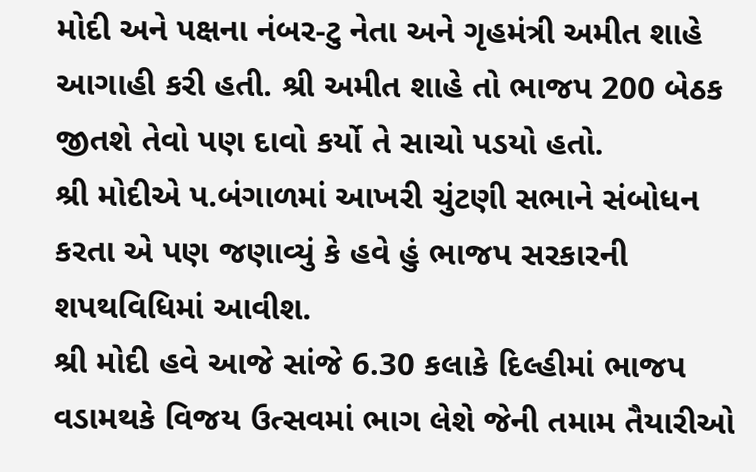મોદી અને પક્ષના નંબર-ટુ નેતા અને ગૃહમંત્રી અમીત શાહે આગાહી કરી હતી. શ્રી અમીત શાહે તો ભાજપ 200 બેઠક જીતશે તેવો પણ દાવો કર્યો તે સાચો પડયો હતો.
શ્રી મોદીએ પ.બંગાળમાં આખરી ચુંટણી સભાને સંબોધન કરતા એ પણ જણાવ્યું કે હવે હું ભાજપ સરકારની શપથવિધિમાં આવીશ.
શ્રી મોદી હવે આજે સાંજે 6.30 કલાકે દિલ્હીમાં ભાજપ વડામથકે વિજય ઉત્સવમાં ભાગ લેશે જેની તમામ તૈયારીઓ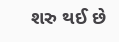શરુ થઈ છે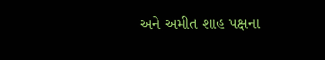અને અમીત શાહ પક્ષના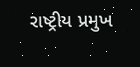રાષ્ટ્રીય પ્રમુખ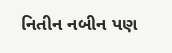નિતીન નબીન પણ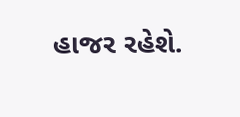હાજર રહેશે.